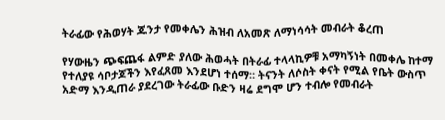ትራፊው የሕወሃት ጁንታ የመቀሌን ሕዝብ ለአመጽ ለማነሳሳት መብራት ቆረጠ

የሃውዜን ጭፍጨፋ ልምድ ያለው ሕወሓት በትራፊ ተላላኪዎቹ አማካኝነት በመቀሌ ከተማ የተለያዩ ሳቦታጆችን እየፈጸመ እንደሆነ ተሰማ። ትናንት ለሶስት ቀናት የሚል የቤት ውስጥ አድማ እንዲጠራ ያደረገው ትራፊው ቡድን ዛሬ ደግሞ ሆን ተብሎ የመብራት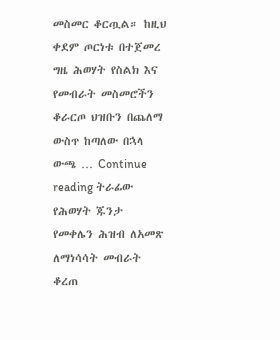መስመር ቆርጧል። ከዚህ ቀደም ጦርነቱ በተጀመረ ግዜ ሕወሃት የስልክ እና የመብራት መስመሮችን ቆራርጦ ህዝቡን በጨለማ ውስጥ ከጣለው በኋላ ውጫ … Continue reading ትራፊው የሕወሃት ጁንታ የመቀሌን ሕዝብ ለአመጽ ለማነሳሳት መብራት ቆረጠ